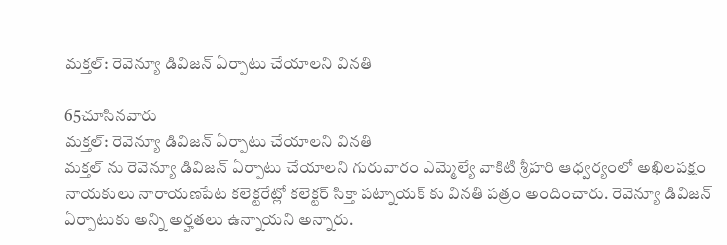మక్తల్: రెవెన్యూ డివిజన్ ఏర్పాటు చేయాలని వినతి

65చూసినవారు
మక్తల్: రెవెన్యూ డివిజన్ ఏర్పాటు చేయాలని వినతి
మక్తల్ ను రెవెన్యూ డివిజన్ ఏర్పాటు చేయాలని గురువారం ఎమ్మెల్యే వాకిటి శ్రీహరి ఆధ్వర్యంలో అఖిలపక్షం నాయకులు నారాయణపేట కలెక్టరేట్లో కలెక్టర్ సిక్తా పట్నాయక్ కు వినతి పత్రం అందించారు. రెవెన్యూ డివిజన్ ఏర్పాటుకు అన్ని అర్హతలు ఉన్నాయని అన్నారు.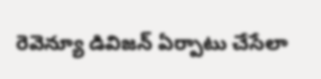రెవెన్యూ డివిజన్ ఏర్పాటు చేసేలా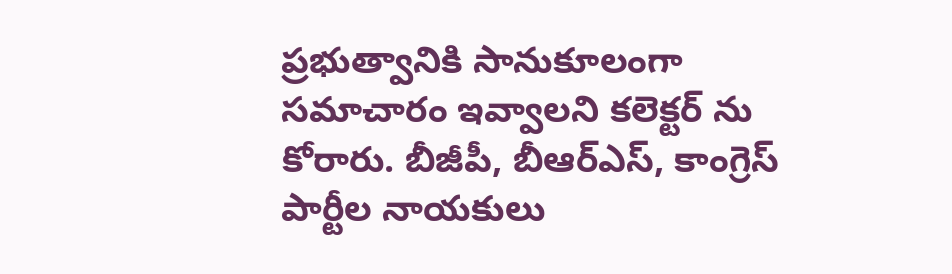ప్రభుత్వానికి సానుకూలంగా సమాచారం ఇవ్వాలని కలెక్టర్ ను కోరారు. బీజీపీ, బీఆర్ఎస్, కాంగ్రెస్ పార్టీల నాయకులు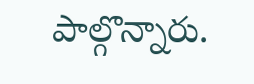పాల్గొన్నారు.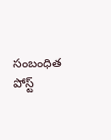సంబంధిత పోస్ట్